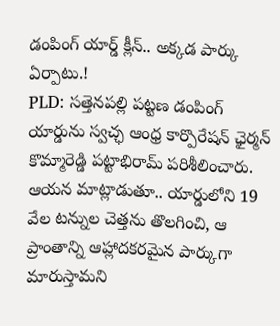డంపింగ్ యార్డ్ క్లీన్.. అక్కడ పార్కు ఏర్పాటు.!
PLD: సత్తెనపల్లి పట్టణ డంపింగ్ యార్డును స్వచ్ఛ ఆంధ్ర కార్పొరేషన్ ఛైర్మన్ కొమ్మారెడ్డి పట్టాభిరామ్ పరిశీలించారు. ఆయన మాట్లాడుతూ.. యార్డులోని 19 వేల టన్నుల చెత్తను తొలగించి, ఆ ప్రాంతాన్ని ఆహ్లాదకరమైన పార్కుగా మారుస్తామని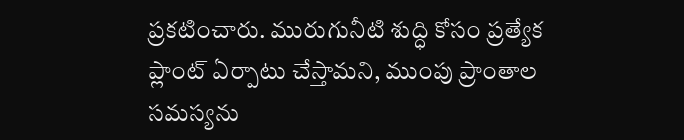ప్రకటించారు. మురుగునీటి శుద్ధి కోసం ప్రత్యేక ప్లాంట్ ఏర్పాటు చేస్తామని, ముంపు ప్రాంతాల సమస్యను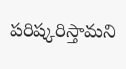పరిష్కరిస్తామని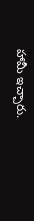హామీ ఇచ్చారు.